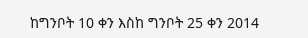ከግንቦት 10 ቀን እስከ ግንቦት 25 ቀን 2014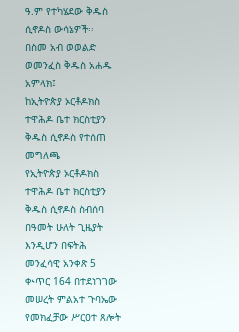ዓ.ም የተካሄደው ቅዱስ ሲኖዶስ ውሳኔዎች፡፡
በስመ አብ ወወልድ ወመንፈስ ቅዱስ አሐዱ አምላክ፤
ከኢትዮጵያ ኦርቶዶክስ ተዋሕዶ ቤተ ክርስቲያን ቅዱስ ሲኖዶስ የተሰጠ መግለጫ
የኢትዮጵያ ኦርቶዶክስ ተዋሕዶ ቤተ ክርስቲያን ቅዱስ ሲኖዶስ ስብሰባ በዓመት ሁለት ጊዜያት እንዲሆን በፍትሕ መንፈሳዊ አንቀጽ 5 ቊጥር 164 በተደነገገው መሠረት ምልአተ ጉባኤው የመክፈቻው ሥርዐተ ጸሎት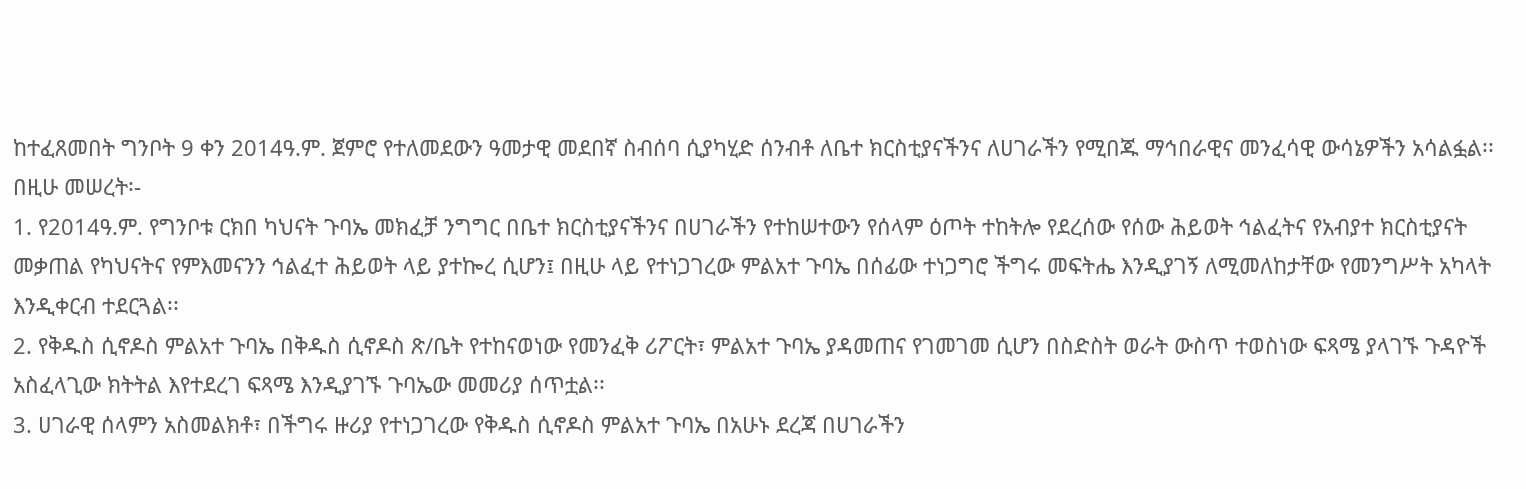ከተፈጸመበት ግንቦት 9 ቀን 2014ዓ.ም. ጀምሮ የተለመደውን ዓመታዊ መደበኛ ስብሰባ ሲያካሂድ ሰንብቶ ለቤተ ክርስቲያናችንና ለሀገራችን የሚበጁ ማኅበራዊና መንፈሳዊ ውሳኔዎችን አሳልፏል፡፡
በዚሁ መሠረት፡-
1. የ2014ዓ.ም. የግንቦቱ ርክበ ካህናት ጉባኤ መክፈቻ ንግግር በቤተ ክርስቲያናችንና በሀገራችን የተከሠተውን የሰላም ዕጦት ተከትሎ የደረሰው የሰው ሕይወት ኅልፈትና የአብያተ ክርስቲያናት መቃጠል የካህናትና የምእመናንን ኅልፈተ ሕይወት ላይ ያተኰረ ሲሆን፤ በዚሁ ላይ የተነጋገረው ምልአተ ጉባኤ በሰፊው ተነጋግሮ ችግሩ መፍትሔ እንዲያገኝ ለሚመለከታቸው የመንግሥት አካላት እንዲቀርብ ተደርጓል፡፡
2. የቅዱስ ሲኖዶስ ምልአተ ጉባኤ በቅዱስ ሲኖዶስ ጽ/ቤት የተከናወነው የመንፈቅ ሪፖርት፣ ምልአተ ጉባኤ ያዳመጠና የገመገመ ሲሆን በስድስት ወራት ውስጥ ተወስነው ፍጻሜ ያላገኙ ጉዳዮች አስፈላጊው ክትትል እየተደረገ ፍጻሜ እንዲያገኙ ጉባኤው መመሪያ ሰጥቷል፡፡
3. ሀገራዊ ሰላምን አስመልክቶ፣ በችግሩ ዙሪያ የተነጋገረው የቅዱስ ሲኖዶስ ምልአተ ጉባኤ በአሁኑ ደረጃ በሀገራችን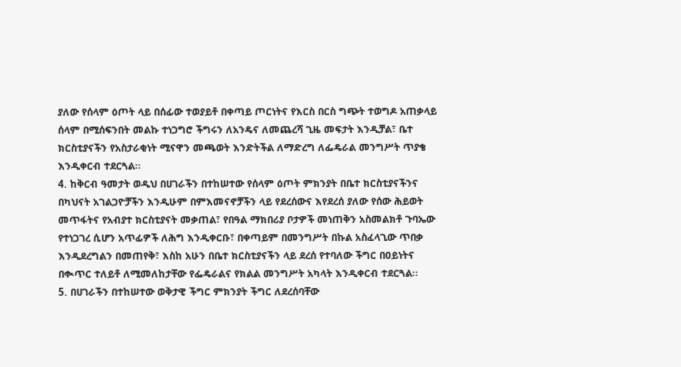ያለው የሰላም ዕጦት ላይ በሰፊው ተወያይቶ በቀጣይ ጦርነትና የእርስ በርስ ግጭት ተወግዶ አጠቃላይ ሰላም በሚሰፍንበት መልኩ ተነጋግሮ ችግሩን ለአንዴና ለመጨረሻ ጊዜ መፍታት እንዲቻል፣ ቤተ ክርስቲያናችን የአስታራቂነት ሚናዋን መጫወት እንድትችል ለማድረግ ለፌዴራል መንግሥት ጥያቄ እንዲቀርብ ተደርጓል፡፡
4. ከቅርብ ዓመታት ወዲህ በሀገራችን በተከሠተው የሰላም ዕጦት ምክንያት በቤተ ክርስቲያናችንና በካህናት አገልጋዮቻችን እንዲሁም በምእመናኖቻችን ላይ የደረሰውና እየደረሰ ያለው የሰው ሕይወት መጥፋትና የአብያተ ክርስቲያናት መቃጠል፣ የበዓል ማክበሪያ ቦታዎች መነጠቅን አስመልክቶ ጉባኤው የተነጋገረ ሲሆን አጥፊዎች ለሕግ እንዲቀርቡ፣ በቀጣይም በመንግሥት በኩል አስፈላጊው ጥበቃ እንዲደረግልን በመጠየቅ፣ እስከ አሁን በቤተ ክርስቲያናችን ላይ ደረሰ የተባለው ችግር በዐይነትና በቊጥር ተለይቶ ለሚመለከታቸው የፌዴራልና የክልል መንግሥት አካላት እንዲቀርብ ተደርጓል፡፡
5. በሀገራችን በተከሠተው ወቅታዊ ችግር ምክንያት ችግር ለደረሰባቸው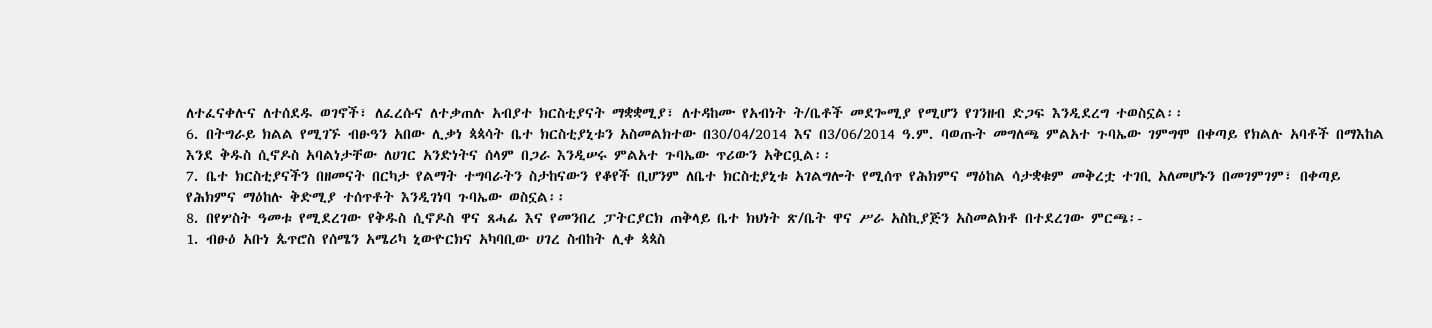ለተፈናቀሉና ለተሰደዱ ወገኖች፣ ለፈረሱና ለተቃጠሉ አብያተ ክርስቲያናት ማቋቋሚያ፣ ለተዳከሙ የአብነት ት/ቤቶች መደጐሚያ የሚሆን የገንዘብ ድጋፍ እንዲደረግ ተወስኗል፡፡
6. በትግራይ ክልል የሚገኙ ብፁዓን አበው ሊቃነ ጳጳሳት ቤተ ክርስቲያኒቱን አስመልክተው በ30/04/2014 እና በ3/06/2014 ዓ.ም. ባወጡት መግለጫ ምልአተ ጉባኤው ገምግሞ በቀጣይ የክልሉ አባቶች በማእከል እንደ ቅዱስ ሲኖዶስ አባልነታቸው ለሀገር አንድነትና ሰላም በጋራ እንዲሠሩ ምልአተ ጉባኤው ጥሪውን አቅርቧል፡፡
7. ቤተ ክርስቲያናችን በዘመናት በርካታ የልማት ተግባራትን ስታከናውን የቆየች ቢሆንም ለቤተ ክርስቲያኒቱ አገልግሎት የሚሰጥ የሕክምና ማዕከል ሳታቋቁም መቅረቷ ተገቢ አለመሆኑን በመገምገም፣ በቀጣይ የሕክምና ማዕከሉ ቅድሚያ ተሰጥቶት እንዲገነባ ጉባኤው ወስኗል፡፡
8. በየሦስት ዓመቱ የሚደረገው የቅዱስ ሲኖዶስ ዋና ጸሓፊ እና የመንበረ ፓትርያርክ ጠቅላይ ቤተ ክህነት ጽ/ቤት ዋና ሥራ አስኪያጅን አስመልክቶ በተደረገው ምርጫ፡-
1. ብፁዕ አቡነ ጴጥሮስ የሰሜን አሜሪካ ኒውዮርክና አካባቢው ሀገረ ስብከት ሊቀ ጳጳስ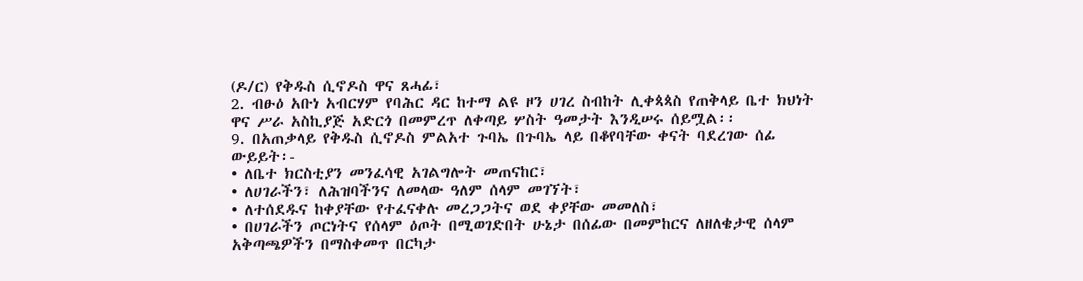(ዶ/ር) የቅዱስ ሲኖዶስ ዋና ጸሓፊ፣
2. ብፁዕ አቡነ አብርሃም የባሕር ዳር ከተማ ልዩ ዞን ሀገረ ስብከት ሊቀጳጳስ የጠቅላይ ቤተ ክህነት ዋና ሥራ አስኪያጅ አድርጎ በመምረጥ ለቀጣይ ሦስት ዓመታት እንዲሠሩ ሰይሟል፡፡
9. በአጠቃላይ የቅዱስ ሲኖዶስ ምልአተ ጉባኤ በጉባኤ ላይ በቆየባቸው ቀናት ባደረገው ሰፊ ውይይት፡-
• ለቤተ ክርስቲያን መንፈሳዊ አገልግሎት መጠናከር፣
• ለሀገራችን፣ ለሕዝባችንና ለመላው ዓለም ሰላም መገኘት፣
• ለተሰደዱና ከቀያቸው የተፈናቀሉ መረጋጋትና ወደ ቀያቸው መመለስ፣
• በሀገራችን ጦርነትና የሰላም ዕጦት በሚወገድበት ሁኔታ በሰፊው በመምከርና ለዘለቄታዊ ሰላም አቅጣጫዎችን በማስቀመጥ በርካታ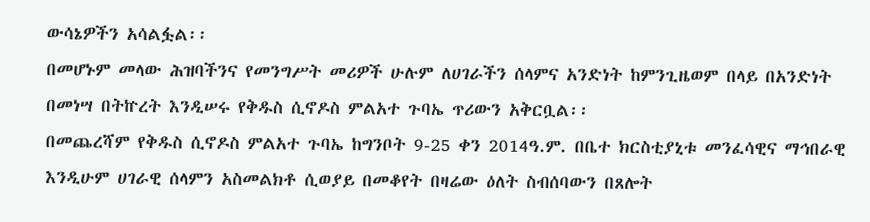ውሳኔዎችን አሳልፏል፡፡
በመሆኑም መላው ሕዝባችንና የመንግሥት መሪዎች ሁሉም ለሀገራችን ሰላምና አንድነት ከምንጊዜወም በላይ በአንድነት በመነሣ በትኵረት እንዲሠሩ የቅዱስ ሲኖዶስ ምልአተ ጉባኤ ጥሪውን አቅርቧል፡፡
በመጨረሻም የቅዱስ ሲኖዶስ ምልአተ ጉባኤ ከግንቦት 9-25 ቀን 2014ዓ.ም. በቤተ ክርስቲያኒቱ መንፈሳዊና ማኅበራዊ እንዲሁም ሀገራዊ ሰላምን አስመልክቶ ሲወያይ በመቆየት በዛሬው ዕለት ስብሰባውን በጸሎት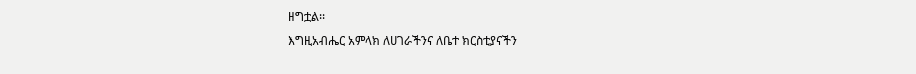ዘግቷል፡፡
እግዚአብሔር አምላክ ለሀገራችንና ለቤተ ክርስቲያናችን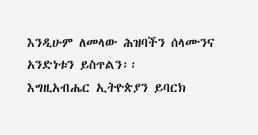እንዲሁም ለመላው ሕዝባችን ሰላሙንና አንድነቱን ይስጥልን፡፡
እግዚአብሔር ኢትዮጵያን ይባርክ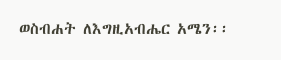ወስብሐት ለእግዚአብሔር አሜን፡፡